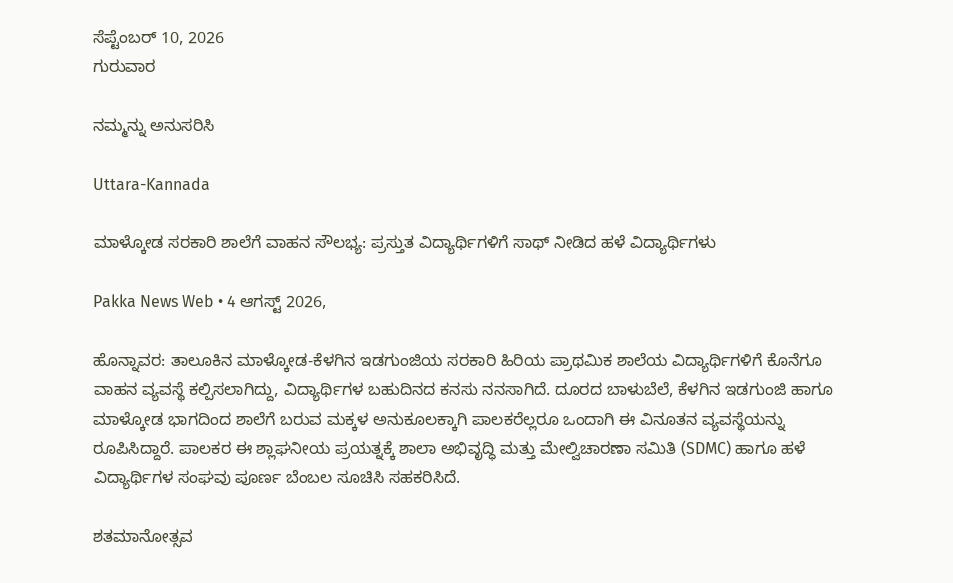ಸೆಪ್ಟೆಂಬರ್ 10, 2026
ಗುರುವಾರ

ನಮ್ಮನ್ನು ಅನುಸರಿಸಿ

Uttara-Kannada

ಮಾಳ್ಕೋಡ ಸರಕಾರಿ ಶಾಲೆಗೆ ವಾಹನ ಸೌಲಭ್ಯ: ಪ್ರಸ್ತುತ ವಿದ್ಯಾರ್ಥಿಗಳಿಗೆ ಸಾಥ್ ನೀಡಿದ ಹಳೆ ವಿದ್ಯಾರ್ಥಿಗಳು

Pakka News Web • 4 ಆಗಸ್ಟ್ 2026,

ಹೊನ್ನಾವರ: ತಾಲೂಕಿನ ಮಾಳ್ಕೋಡ-ಕೆಳಗಿನ ಇಡಗುಂಜಿಯ ಸರಕಾರಿ ಹಿರಿಯ ಪ್ರಾಥಮಿಕ ಶಾಲೆಯ ವಿದ್ಯಾರ್ಥಿಗಳಿಗೆ ಕೊನೆಗೂ ವಾಹನ ವ್ಯವಸ್ಥೆ ಕಲ್ಪಿಸಲಾಗಿದ್ದು, ವಿದ್ಯಾರ್ಥಿಗಳ ಬಹುದಿನದ ಕನಸು ನನಸಾಗಿದೆ. ದೂರದ ಬಾಳುಬೆಲೆ, ಕೆಳಗಿನ ಇಡಗುಂಜಿ ಹಾಗೂ ಮಾಳ್ಕೋಡ ಭಾಗದಿಂದ ಶಾಲೆಗೆ ಬರುವ ಮಕ್ಕಳ ಅನುಕೂಲಕ್ಕಾಗಿ ಪಾಲಕರೆಲ್ಲರೂ ಒಂದಾಗಿ ಈ ವಿನೂತನ ವ್ಯವಸ್ಥೆಯನ್ನು ರೂಪಿಸಿದ್ದಾರೆ. ಪಾಲಕರ ಈ ಶ್ಲಾಘನೀಯ ಪ್ರಯತ್ನಕ್ಕೆ ಶಾಲಾ ಅಭಿವೃದ್ಧಿ ಮತ್ತು ಮೇಲ್ವಿಚಾರಣಾ ಸಮಿತಿ (SDMC) ಹಾಗೂ ಹಳೆ ವಿದ್ಯಾರ್ಥಿಗಳ ಸಂಘವು ಪೂರ್ಣ ಬೆಂಬಲ ಸೂಚಿಸಿ ಸಹಕರಿಸಿದೆ.

ಶತಮಾನೋತ್ಸವ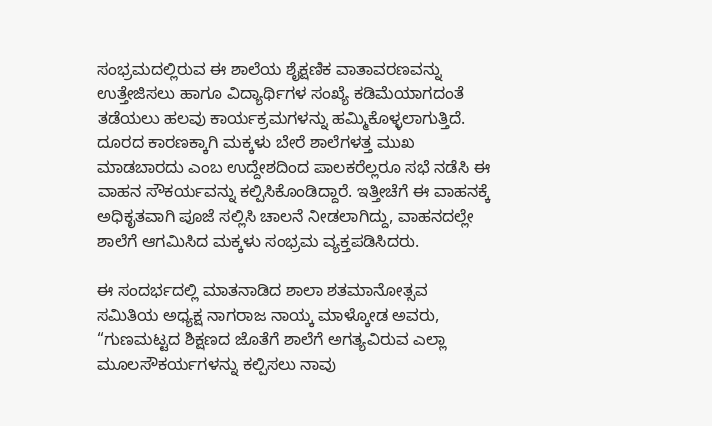ಸಂಭ್ರಮದಲ್ಲಿರುವ ಈ ಶಾಲೆಯ ಶೈಕ್ಷಣಿಕ ವಾತಾವರಣವನ್ನು ಉತ್ತೇಜಿಸಲು ಹಾಗೂ ವಿದ್ಯಾರ್ಥಿಗಳ ಸಂಖ್ಯೆ ಕಡಿಮೆಯಾಗದಂತೆ ತಡೆಯಲು ಹಲವು ಕಾರ್ಯಕ್ರಮಗಳನ್ನು ಹಮ್ಮಿಕೊಳ್ಳಲಾಗುತ್ತಿದೆ. ದೂರದ ಕಾರಣಕ್ಕಾಗಿ ಮಕ್ಕಳು ಬೇರೆ ಶಾಲೆಗಳತ್ತ ಮುಖ ಮಾಡಬಾರದು ಎಂಬ ಉದ್ದೇಶದಿಂದ ಪಾಲಕರೆಲ್ಲರೂ ಸಭೆ ನಡೆಸಿ ಈ ವಾಹನ ಸೌಕರ್ಯವನ್ನು ಕಲ್ಪಿಸಿಕೊಂಡಿದ್ದಾರೆ. ಇತ್ತೀಚೆಗೆ ಈ ವಾಹನಕ್ಕೆ ಅಧಿಕೃತವಾಗಿ ಪೂಜೆ ಸಲ್ಲಿಸಿ ಚಾಲನೆ ನೀಡಲಾಗಿದ್ದು, ವಾಹನದಲ್ಲೇ ಶಾಲೆಗೆ ಆಗಮಿಸಿದ ಮಕ್ಕಳು ಸಂಭ್ರಮ ವ್ಯಕ್ತಪಡಿಸಿದರು.

ಈ ಸಂದರ್ಭದಲ್ಲಿ ಮಾತನಾಡಿದ ಶಾಲಾ ಶತಮಾನೋತ್ಸವ ಸಮಿತಿಯ ಅಧ್ಯಕ್ಷ ನಾಗರಾಜ ನಾಯ್ಕ ಮಾಳ್ಕೋಡ ಅವರು, “ಗುಣಮಟ್ಟದ ಶಿಕ್ಷಣದ ಜೊತೆಗೆ ಶಾಲೆಗೆ ಅಗತ್ಯವಿರುವ ಎಲ್ಲಾ ಮೂಲಸೌಕರ್ಯಗಳನ್ನು ಕಲ್ಪಿಸಲು ನಾವು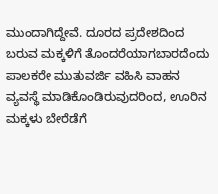ಮುಂದಾಗಿದ್ದೇವೆ. ದೂರದ ಪ್ರದೇಶದಿಂದ ಬರುವ ಮಕ್ಕಳಿಗೆ ತೊಂದರೆಯಾಗಬಾರದೆಂದು ಪಾಲಕರೇ ಮುತುವರ್ಜಿ ವಹಿಸಿ ವಾಹನ ವ್ಯವಸ್ಥೆ ಮಾಡಿಕೊಂಡಿರುವುದರಿಂದ, ಊರಿನ ಮಕ್ಕಳು ಬೇರೆಡೆಗೆ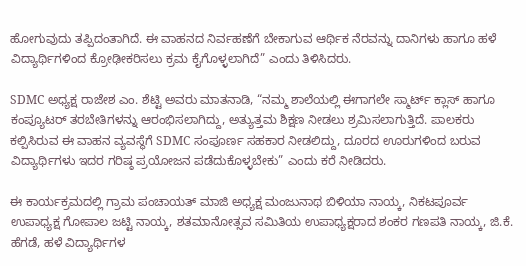ಹೋಗುವುದು ತಪ್ಪಿದಂತಾಗಿದೆ. ಈ ವಾಹನದ ನಿರ್ವಹಣೆಗೆ ಬೇಕಾಗುವ ಆರ್ಥಿಕ ನೆರವನ್ನು ದಾನಿಗಳು ಹಾಗೂ ಹಳೆ ವಿದ್ಯಾರ್ಥಿಗಳಿಂದ ಕ್ರೋಢೀಕರಿಸಲು ಕ್ರಮ ಕೈಗೊಳ್ಳಲಾಗಿದೆ” ಎಂದು ತಿಳಿಸಿದರು.

SDMC ಅಧ್ಯಕ್ಷ ರಾಜೇಶ ಎಂ. ಶೆಟ್ಟಿ ಅವರು ಮಾತನಾಡಿ, “ನಮ್ಮ ಶಾಲೆಯಲ್ಲಿ ಈಗಾಗಲೇ ಸ್ಮಾರ್ಟ್ ಕ್ಲಾಸ್ ಹಾಗೂ ಕಂಪ್ಯೂಟರ್ ತರಬೇತಿಗಳನ್ನು ಆರಂಭಿಸಲಾಗಿದ್ದು, ಅತ್ಯುತ್ತಮ ಶಿಕ್ಷಣ ನೀಡಲು ಶ್ರಮಿಸಲಾಗುತ್ತಿದೆ. ಪಾಲಕರು ಕಲ್ಪಿಸಿರುವ ಈ ವಾಹನ ವ್ಯವಸ್ಥೆಗೆ SDMC ಸಂಪೂರ್ಣ ಸಹಕಾರ ನೀಡಲಿದ್ದು, ದೂರದ ಊರುಗಳಿಂದ ಬರುವ ವಿದ್ಯಾರ್ಥಿಗಳು ಇದರ ಗರಿಷ್ಠ ಪ್ರಯೋಜನ ಪಡೆದುಕೊಳ್ಳಬೇಕು” ಎಂದು ಕರೆ ನೀಡಿದರು.

ಈ ಕಾರ್ಯಕ್ರಮದಲ್ಲಿ ಗ್ರಾಮ ಪಂಚಾಯತ್ ಮಾಜಿ ಅಧ್ಯಕ್ಷ ಮಂಜುನಾಥ ಬಿಳಿಯಾ ನಾಯ್ಕ, ನಿಕಟಪೂರ್ವ ಉಪಾಧ್ಯಕ್ಷ ಗೋಪಾಲ ಜಟ್ಟಿ ನಾಯ್ಕ, ಶತಮಾನೋತ್ಸವ ಸಮಿತಿಯ ಉಪಾಧ್ಯಕ್ಷರಾದ ಶಂಕರ ಗಣಪತಿ ನಾಯ್ಕ, ಜಿ.ಕೆ. ಹೆಗಡೆ, ಹಳೆ ವಿದ್ಯಾರ್ಥಿಗಳ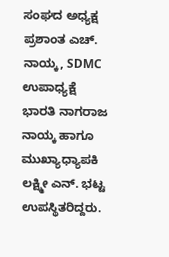ಸಂಘದ ಅಧ್ಯಕ್ಷ ಪ್ರಶಾಂತ ಎಚ್. ನಾಯ್ಕ, SDMC ಉಪಾಧ್ಯಕ್ಷೆ ಭಾರತಿ ನಾಗರಾಜ ನಾಯ್ಕ ಹಾಗೂ ಮುಖ್ಯಾಧ್ಯಾಪಕಿ ಲಕ್ಷ್ಮೀ ಎನ್. ಭಟ್ಟ ಉಪಸ್ಥಿತರಿದ್ದರು.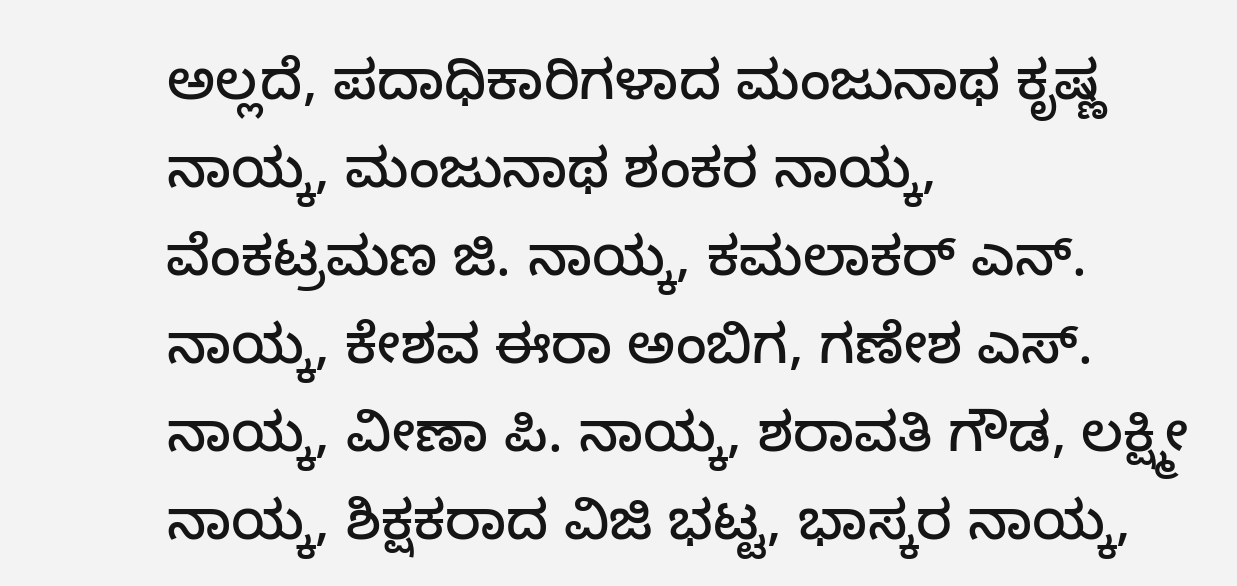ಅಲ್ಲದೆ, ಪದಾಧಿಕಾರಿಗಳಾದ ಮಂಜುನಾಥ ಕೃಷ್ಣ ನಾಯ್ಕ, ಮಂಜುನಾಥ ಶಂಕರ ನಾಯ್ಕ, ವೆಂಕಟ್ರಮಣ ಜಿ. ನಾಯ್ಕ, ಕಮಲಾಕರ್ ಎನ್. ನಾಯ್ಕ, ಕೇಶವ ಈರಾ ಅಂಬಿಗ, ಗಣೇಶ ಎಸ್. ನಾಯ್ಕ, ವೀಣಾ ಪಿ. ನಾಯ್ಕ, ಶರಾವತಿ ಗೌಡ, ಲಕ್ಷ್ಮೀ ನಾಯ್ಕ, ಶಿಕ್ಷಕರಾದ ವಿಜಿ ಭಟ್ಟ, ಭಾಸ್ಕರ ನಾಯ್ಕ,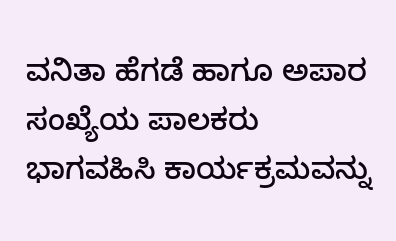ವನಿತಾ ಹೆಗಡೆ ಹಾಗೂ ಅಪಾರ ಸಂಖ್ಯೆಯ ಪಾಲಕರು ಭಾಗವಹಿಸಿ ಕಾರ್ಯಕ್ರಮವನ್ನು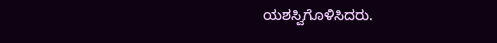ಯಶಸ್ವಿಗೊಳಿಸಿದರು.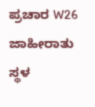ಪ್ರಚಾರ W26
ಜಾಹೀರಾತು ಸ್ಥಳ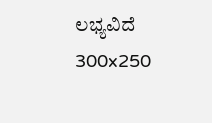ಲಭ್ಯವಿದೆ
300x250